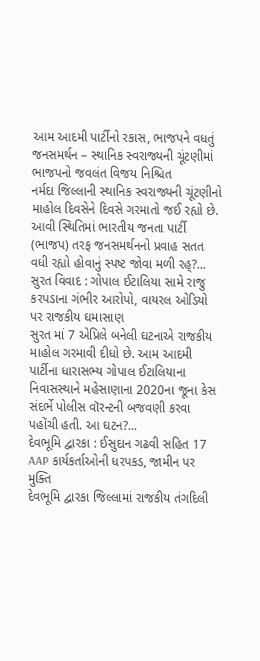આમ આદમી પાર્ટીનો રકાસ, ભાજપને વધતું જનસમર્થન – સ્થાનિક સ્વરાજ્યની ચૂંટણીમાં ભાજપનો જવલંત વિજય નિશ્ચિત
નર્મદા જિલ્લાની સ્થાનિક સ્વરાજ્યની ચૂંટણીનો માહોલ દિવસેને દિવસે ગરમાતો જઈ રહ્યો છે. આવી સ્થિતિમાં ભારતીય જનતા પાર્ટી (ભાજપ) તરફ જનસમર્થનનો પ્રવાહ સતત વધી રહ્યો હોવાનું સ્પષ્ટ જોવા મળી રહ્?...
સુરત વિવાદ : ગોપાલ ઈટાલિયા સામે રાજુ કરપડાના ગંભીર આરોપો, વાયરલ ઓડિયો પર રાજકીય ઘમાસાણ
સુરત માં 7 એપ્રિલે બનેલી ઘટનાએ રાજકીય માહોલ ગરમાવી દીધો છે. આમ આદમી પાર્ટીના ધારાસભ્ય ગોપાલ ઈટાલિયાના નિવાસસ્થાને મહેસાણાના 2020ના જૂના કેસ સંદર્ભે પોલીસ વૉરન્ટની બજવણી કરવા પહોંચી હતી. આ ઘટન?...
દેવભૂમિ દ્વારકા : ઈસુદાન ગઢવી સહિત 17 AAP કાર્યકર્તાઓની ધરપકડ, જામીન પર મુક્તિ
દેવભૂમિ દ્વારકા જિલ્લામાં રાજકીય તંગદિલી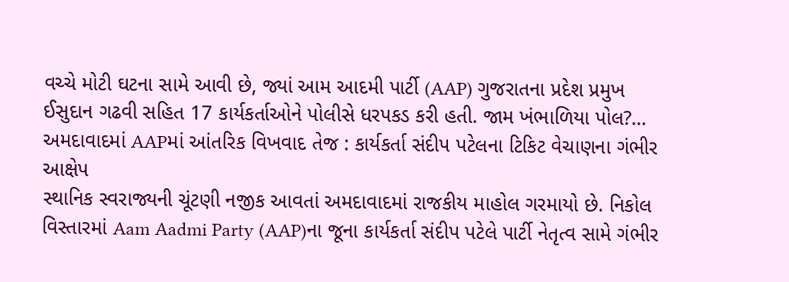વચ્ચે મોટી ઘટના સામે આવી છે, જ્યાં આમ આદમી પાર્ટી (AAP) ગુજરાતના પ્રદેશ પ્રમુખ ઈસુદાન ગઢવી સહિત 17 કાર્યકર્તાઓને પોલીસે ધરપકડ કરી હતી. જામ ખંભાળિયા પોલ?...
અમદાવાદમાં AAPમાં આંતરિક વિખવાદ તેજ : કાર્યકર્તા સંદીપ પટેલના ટિકિટ વેચાણના ગંભીર આક્ષેપ
સ્થાનિક સ્વરાજ્યની ચૂંટણી નજીક આવતાં અમદાવાદમાં રાજકીય માહોલ ગરમાયો છે. નિકોલ વિસ્તારમાં Aam Aadmi Party (AAP)ના જૂના કાર્યકર્તા સંદીપ પટેલે પાર્ટી નેતૃત્વ સામે ગંભીર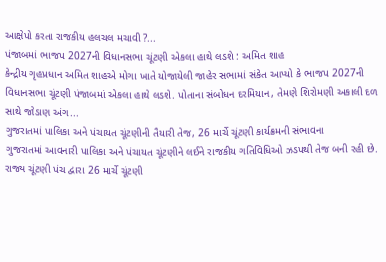આક્ષેપો કરતા રાજકીય હલચલ મચાવી ?...
પંજાબમાં ભાજપ 2027ની વિધાનસભા ચૂંટણી એકલા હાથે લડશે : અમિત શાહ
કેન્દ્રીય ગૃહપ્રધાન અમિત શાહએ મોગા ખાતે યોજાયેલી જાહેર સભામાં સંકેત આપ્યો કે ભાજપ 2027ની વિધાનસભા ચૂંટણી પંજાબમાં એકલા હાથે લડશે. પોતાના સંબોધન દરમિયાન, તેમણે શિરોમણી અકાલી દળ સાથે જોડાણ અંગ...
ગુજરાતમાં પાલિકા અને પંચાયત ચૂંટણીની તૈયારી તેજ, 26 માર્ચે ચૂંટણી કાર્યક્રમની સંભાવના
ગુજરાતમાં આવનારી પાલિકા અને પંચાયત ચૂંટણીને લઈને રાજકીય ગતિવિધિઓ ઝડપથી તેજ બની રહી છે. રાજ્ય ચૂંટણી પંચ દ્વારા 26 માર્ચે ચૂંટણી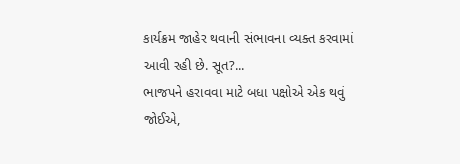કાર્યક્રમ જાહેર થવાની સંભાવના વ્યક્ત કરવામાં આવી રહી છે. સૂત?...
ભાજપને હરાવવા માટે બધા પક્ષોએ એક થવું જોઈએ,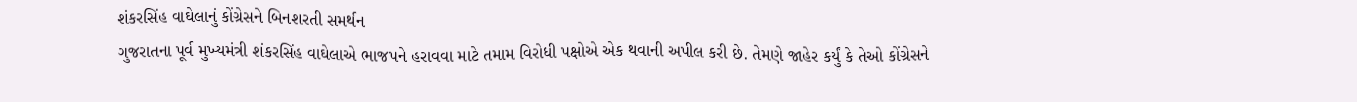શંકરસિંહ વાઘેલાનું કોંગ્રેસને બિનશરતી સમર્થન
ગુજરાતના પૂર્વ મુખ્યમંત્રી શંકરસિંહ વાઘેલાએ ભાજપને હરાવવા માટે તમામ વિરોધી પક્ષોએ એક થવાની અપીલ કરી છે. તેમણે જાહેર કર્યું કે તેઓ કોંગ્રેસને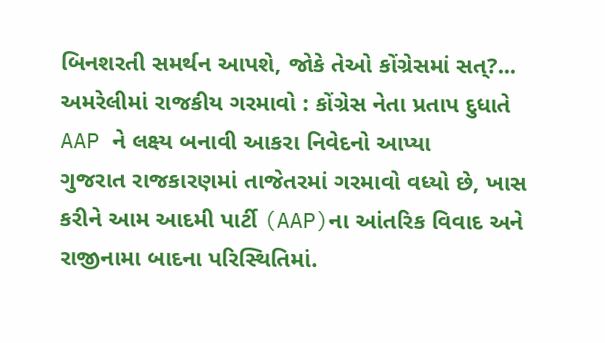બિનશરતી સમર્થન આપશે, જોકે તેઓ કોંગ્રેસમાં સત્?...
અમરેલીમાં રાજકીય ગરમાવો : કોંગ્રેસ નેતા પ્રતાપ દુધાતે AAP ને લક્ષ્ય બનાવી આકરા નિવેદનો આપ્યા
ગુજરાત રાજકારણમાં તાજેતરમાં ગરમાવો વધ્યો છે, ખાસ કરીને આમ આદમી પાર્ટી (AAP)ના આંતરિક વિવાદ અને રાજીનામા બાદના પરિસ્થિતિમાં.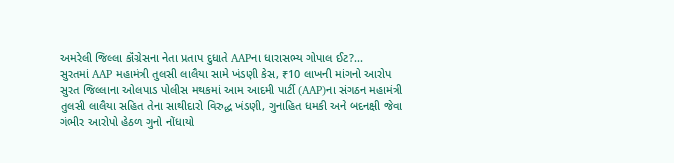અમરેલી જિલ્લા કૉંગ્રેસના નેતા પ્રતાપ દુધાતે AAPના ધારાસભ્ય ગોપાલ ઈટ?...
સુરતમાં AAP મહામંત્રી તુલસી લાલૈયા સામે ખંડણી કેસ, ₹10 લાખની માંગનો આરોપ
સુરત જિલ્લાના ઓલપાડ પોલીસ મથકમાં આમ આદમી પાર્ટી (AAP)ના સંગઠન મહામંત્રી તુલસી લાલૈયા સહિત તેના સાથીદારો વિરુદ્ધ ખંડણી, ગુનાહિત ધમકી અને બદનક્ષી જેવા ગંભીર આરોપો હેઠળ ગુનો નોંધાયો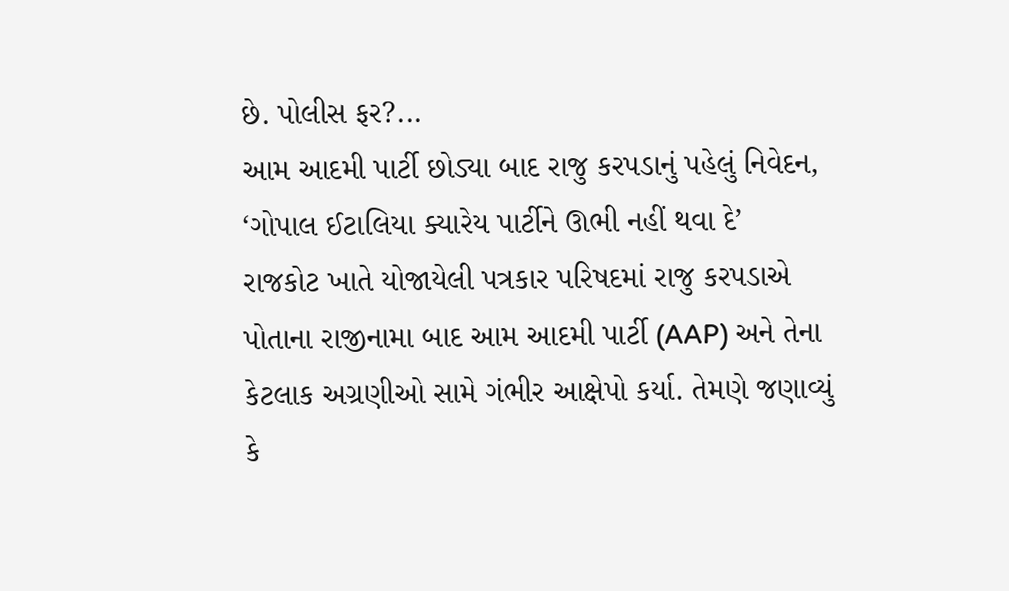છે. પોલીસ ફર?...
આમ આદમી પાર્ટી છોડ્યા બાદ રાજુ કરપડાનું પહેલું નિવેદન, ‘ગોપાલ ઈટાલિયા ક્યારેય પાર્ટીને ઊભી નહીં થવા દે’
રાજકોટ ખાતે યોજાયેલી પત્રકાર પરિષદમાં રાજુ કરપડાએ પોતાના રાજીનામા બાદ આમ આદમી પાર્ટી (AAP) અને તેના કેટલાક અગ્રણીઓ સામે ગંભીર આક્ષેપો કર્યા. તેમણે જણાવ્યું કે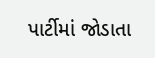પાર્ટીમાં જોડાતા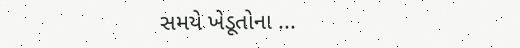સમયે ખેડૂતોના ...